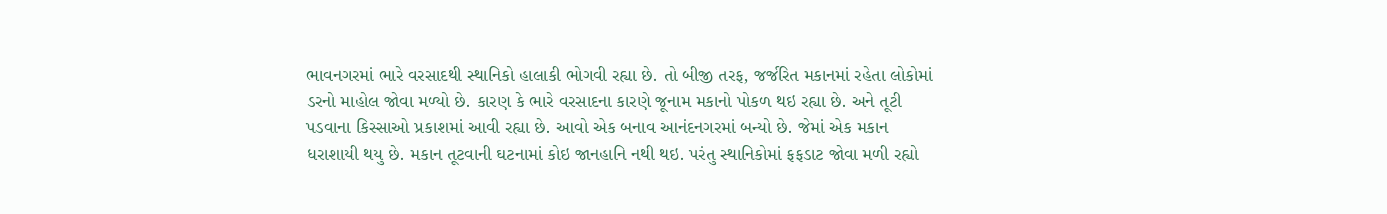ભાવનગરમાં ભારે વરસાદથી સ્થાનિકો હાલાકી ભોગવી રહ્યા છે. તો બીજી તરફ, જર્જરિત મકાનમાં રહેતા લોકોમાં ડરનો માહોલ જોવા મળ્યો છે. કારણ કે ભારે વરસાદના કારણે જૂનામ મકાનો પોકળ થઇ રહ્યા છે. અને તૂટી પડવાના કિસ્સાઓ પ્રકાશમાં આવી રહ્યા છે. આવો એક બનાવ આનંદનગરમાં બન્યો છે. જેમાં એક મકાન ધરાશાયી થયુ છે. મકાન તૂટવાની ઘટનામાં કોઇ જાનહાનિ નથી થઇ. પરંતુ સ્થાનિકોમાં ફફડાટ જોવા મળી રહ્યો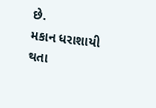છે.
મકાન ધરાશાયી થતા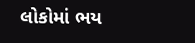લોકોમાં ભય